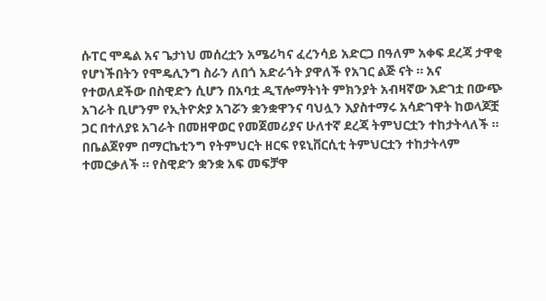ሱፐር ሞዴል አና ጌታነህ መሰረቷን አሜሪካና ፈረንሳይ አድርጋ በዓለም አቀፍ ደረጃ ታዋቂ የሆነችበትን የሞዴሊንግ ስራን ለበጎ አድራጎት ያዋለች የአገር ልጅ ናት ። አና የተወለደችው በስዊድን ሲሆን በአባቷ ዲፕሎማትነት ምክንያት አብዛኛው እድገቷ በውጭ አገራት ቢሆንም የኢትዮጵያ አገሯን ቋንቋዋንና ባህሏን እያስተማሩ አሳድገዋት ከወላጆቿ ጋር በተለያዩ አገራት በመዘዋወር የመጀመሪያና ሁለተኛ ደረጃ ትምህርቷን ተከታትላለች ። በቤልጀየም በማርኬቲንግ የትምህርት ዘርፍ የዩኒቨርሲቲ ትምህርቷን ተከታትላም ተመርቃለች ። የስዊድን ቋንቋ አፍ መፍቻዋ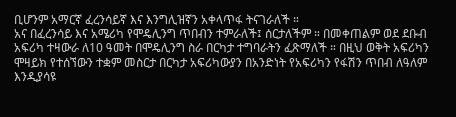ቢሆንም አማርኛ ፈረንሳይኛ እና እንግሊዝኛን አቀላጥፋ ትናገራለች ።
አና በፈረንሳይ እና አሜሪካ የሞዴሊንግ ጥበብን ተምራለች፤ ሰርታለችም ። በመቀጠልም ወደ ደቡብ አፍሪካ ተዛውራ ለ10 ዓመት በሞዴሊንግ ስራ በርካታ ተግባራትን ፈጽማለች ። በዚህ ወቅት አፍሪካን ሞዛይክ የተሰኘውን ተቋም መስርታ በርካታ አፍሪካውያን በአንድነት የአፍሪካን የፋሽን ጥበብ ለዓለም እንዲያሳዩ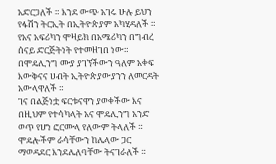አድርጋለች ። እንደ ውጭ አገሩ ሁሉ ይህን የፋሽን ትርኢት በኢትዮጵያም አካሂዳለች ። የአና አፍሪካን ሞዛይክ በአሜሪካን በግብረ ሰናይ ድርጅትነት የተመዘገበ ነው። በሞዴሊንግ ሙያ ያገኘችውን ዓለም አቀፍ እውቅናና ሀብት ኢትዮጵያውያንን ለመርዳት አውላዋለች ።
ገና በልጅነቷ ፍርቱናዋን ያወቀችው እና በዚህም የተሳካላት አና ሞዴሊንግ አንድ ወጥ የሆነ ፎርሙላ የለውም ትላለች ። ሞዴሎችም ራሳቸውን ከሌላው ጋር ማወዳደር እንደሌለባቸው ትናገራለች ።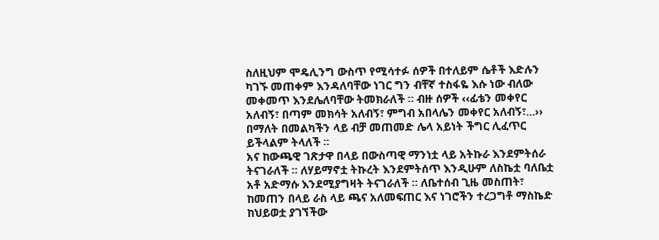ስለዚህም ሞዴሊንግ ውስጥ የሚሳተፉ ሰዎች በተለይም ሴቶች እድሉን ካገኙ መጠቀም እንዳለባቸው ነገር ግን ብቸኛ ተስፋዬ እሱ ነው ብለው መቀመጥ እንደሌለባቸው ትመክራለች ። ብዙ ሰዎች ‹‹ፊቴን መቀየር አለብኝ፣ በጣም መክሳት አለብኝ፣ ምግብ አበላሌን መቀየር አለብኝ፣…›› በማለት በመልካችን ላይ ብቻ መጠመድ ሌላ አይነት ችግር ሊፈጥር ይችላልም ትላለች ።
አና ከውጫዊ ገጽታዋ በላይ በውስጣዊ ማንነቷ ላይ አትኩራ እንደምትሰራ ትናገራለች ። ለሃይማኖቷ ትኩረት እንደምትሰጥ እንዲሁም ለስኬቷ ባለቤቷ አቶ አድማሱ እንደሚያግዛት ትናገራለች ። ለቤተሰብ ጊዜ መስጠት፣ ከመጠን በላይ ራስ ላይ ጫና አለመፍጠር እና ነገሮችን ተረጋግቶ ማስኬድ ከህይወቷ ያገኘችው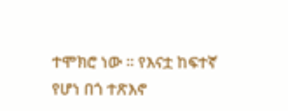ተሞክሮ ነው ። የእናቷ ከፍተኛ የሆነ በጎ ተጽእኖ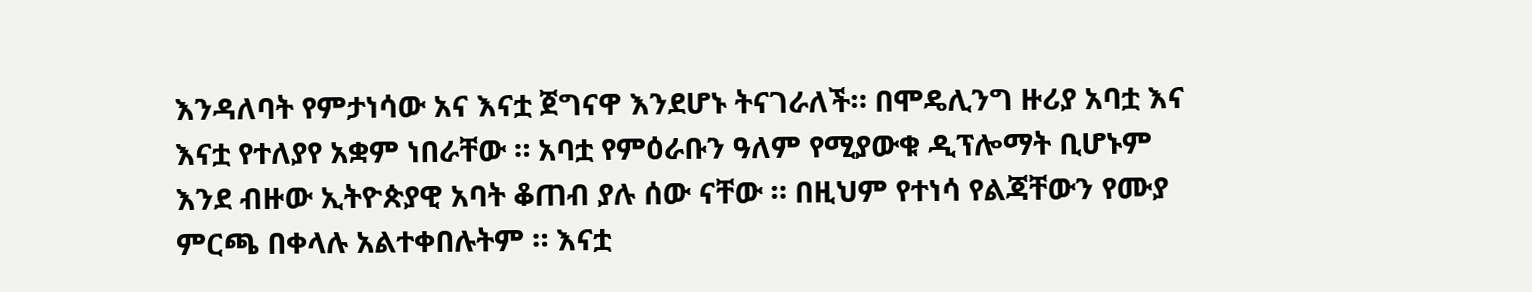እንዳለባት የምታነሳው አና እናቷ ጀግናዋ እንደሆኑ ትናገራለች። በሞዴሊንግ ዙሪያ አባቷ እና እናቷ የተለያየ አቋም ነበራቸው ። አባቷ የምዕራቡን ዓለም የሚያውቁ ዲፕሎማት ቢሆኑም እንደ ብዙው ኢትዮጵያዊ አባት ቆጠብ ያሉ ሰው ናቸው ። በዚህም የተነሳ የልጃቸውን የሙያ ምርጫ በቀላሉ አልተቀበሉትም ። እናቷ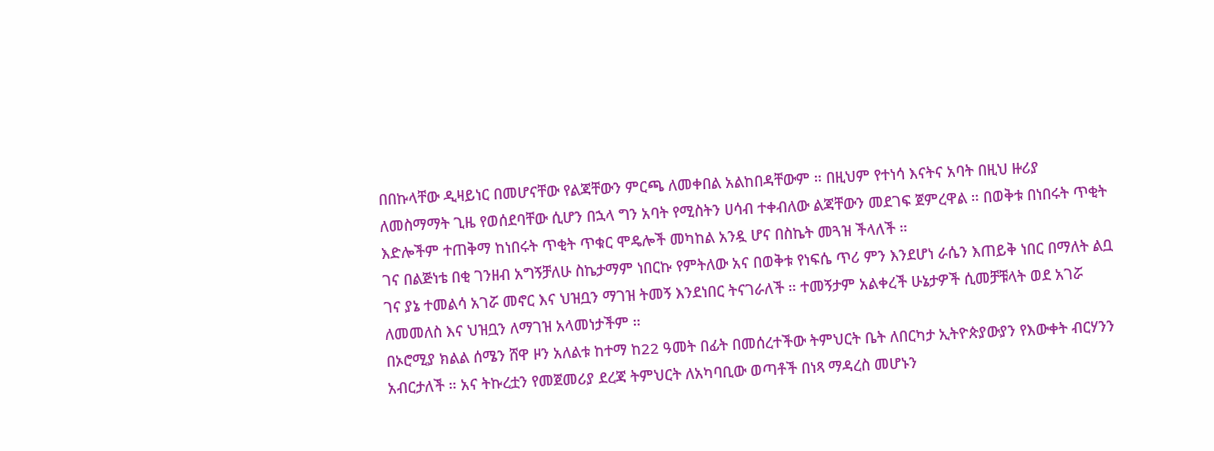በበኩላቸው ዲዛይነር በመሆናቸው የልጃቸውን ምርጫ ለመቀበል አልከበዳቸውም ። በዚህም የተነሳ እናትና አባት በዚህ ዙሪያ ለመስማማት ጊዜ የወሰደባቸው ሲሆን በኋላ ግን አባት የሚስትን ሀሳብ ተቀብለው ልጃቸውን መደገፍ ጀምረዋል ። በወቅቱ በነበሩት ጥቂት እድሎችም ተጠቅማ ከነበሩት ጥቂት ጥቁር ሞዴሎች መካከል አንዷ ሆና በስኬት መጓዝ ችላለች ።
ገና በልጅነቴ በቂ ገንዘብ አግኝቻለሁ ስኬታማም ነበርኩ የምትለው አና በወቅቱ የነፍሴ ጥሪ ምን እንደሆነ ራሴን እጠይቅ ነበር በማለት ልቧ ገና ያኔ ተመልሳ አገሯ መኖር እና ህዝቧን ማገዝ ትመኝ እንደነበር ትናገራለች ። ተመኝታም አልቀረች ሁኔታዎች ሲመቻቹላት ወደ አገሯ ለመመለስ እና ህዝቧን ለማገዝ አላመነታችም ።
በኦሮሚያ ክልል ሰሜን ሸዋ ዞን አለልቱ ከተማ ከ22 ዓመት በፊት በመሰረተችው ትምህርት ቤት ለበርካታ ኢትዮጵያውያን የእውቀት ብርሃንን አብርታለች ። አና ትኩረቷን የመጀመሪያ ደረጃ ትምህርት ለአካባቢው ወጣቶች በነጻ ማዳረስ መሆኑን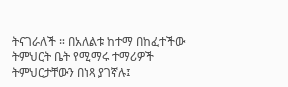ትናገራለች ። በአለልቱ ከተማ በከፈተችው ትምህርት ቤት የሚማሩ ተማሪዎች ትምህርታቸውን በነጻ ያገኛሉ፤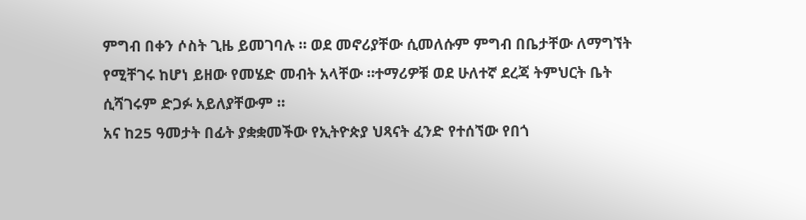ምግብ በቀን ሶስት ጊዜ ይመገባሉ ። ወደ መኖሪያቸው ሲመለሱም ምግብ በቤታቸው ለማግኘት የሚቸገሩ ከሆነ ይዘው የመሄድ መብት አላቸው ።ተማሪዎቹ ወደ ሁለተኛ ደረጃ ትምህርት ቤት ሲሻገሩም ድጋፉ አይለያቸውም ።
አና ከ25 ዓመታት በፊት ያቋቋመችው የኢትዮጵያ ህጻናት ፈንድ የተሰኘው የበጎ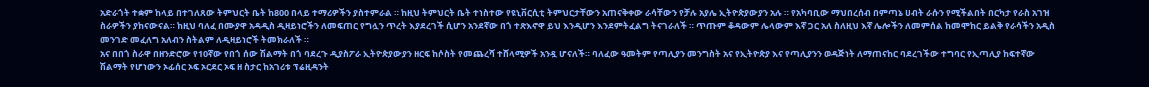አድራጎት ተቋም ከላይ በተገለጸው ትምህርት ቤት ከ800 በላይ ተማሪዎችን ያስተምራል ። ከዚህ ትምህርት ቤት ተነስተው የዩኒቨርሲቲ ትምህርታቸውን አጠናቅቀው ራሳቸውን የቻሉ አያሌ ኢትዮጵያውያን አሉ ። የአካባቢው ማህበረሰብ በምጣኔ ሀብት ራሱን የሚችልበት በርካታ የራስ አገዝ ስራዎችን ያከናውናል። ከዚህ ባለፈ በሙያዋ አዳዲስ ዲዛይነሮችን ለመፍጠር የግሏን ጥረት እያደረገች ሲሆን አንደኛው በጎ ተጽእኖዋ ይህ እንዲሆን እንደምትፈልግ ትናገራለች ። ጥጡም ቆዳውም ሌላውም እኛ ጋር አለ ስለዚህ እኛ ሌሎችን ለመምሰል ከመሞከር ይልቅ የራሳችን አዲስ መንገድ መፈለግ አለብን ስትልም ለዲዛይነሮች ትመክራለች ።
አና በበጎ ስራዋ በዘንድሮው የ10ኛው የበጎ ሰው ሽልማት በጎ ባደረጉ ዲያስፖራ ኢትዮጵያውያን ዘርፍ ከሶስት የመጨረሻ ተሸላሚዎች አንዷ ሆናለች። ባለፈው ዓመትም የጣሊያን መንግስት አና የኢትዮጵያ እና የጣሊያንን ወዳጅነት ለማጠናከር ባደረገችው ተግባር የኢጣሊያ ከፍተኛው ሽልማት የሆነውን ኦፊሰር ኦፍ ኦርደር ኦፍ ዘ ስታር ከአገሪቱ ፕሬዚዳንት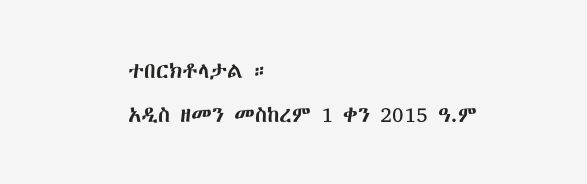ተበርክቶላታል ።
አዲስ ዘመን መስከረም 1 ቀን 2015 ዓ.ም